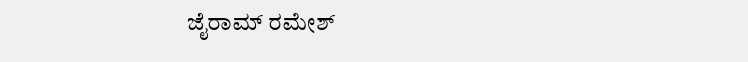ಜೈರಾಮ್ ರಮೇಶ್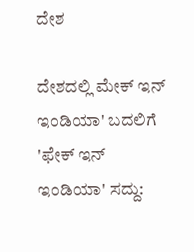ದೇಶ

ದೇಶದಲ್ಲಿ ಮೇಕ್ ಇನ್ ಇಂಡಿಯಾ' ಬದಲಿಗೆ 'ಫೇಕ್ ಇನ್ ಇಂಡಿಯಾ' ಸದ್ದು: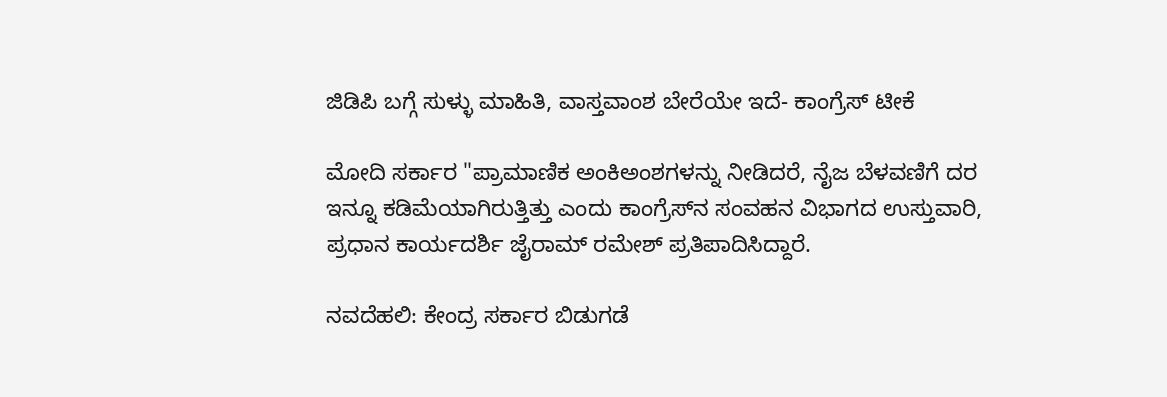ಜಿಡಿಪಿ ಬಗ್ಗೆ ಸುಳ್ಳು ಮಾಹಿತಿ, ವಾಸ್ತವಾಂಶ ಬೇರೆಯೇ ಇದೆ- ಕಾಂಗ್ರೆಸ್ ಟೀಕೆ

ಮೋದಿ ಸರ್ಕಾರ "ಪ್ರಾಮಾಣಿಕ ಅಂಕಿಅಂಶಗಳನ್ನು ನೀಡಿದರೆ, ನೈಜ ಬೆಳವಣಿಗೆ ದರ ಇನ್ನೂ ಕಡಿಮೆಯಾಗಿರುತ್ತಿತ್ತು ಎಂದು ಕಾಂಗ್ರೆಸ್‌ನ ಸಂವಹನ ವಿಭಾಗದ ಉಸ್ತುವಾರಿ, ಪ್ರಧಾನ ಕಾರ್ಯದರ್ಶಿ ಜೈರಾಮ್ ರಮೇಶ್ ಪ್ರತಿಪಾದಿಸಿದ್ದಾರೆ.

ನವದೆಹಲಿ: ಕೇಂದ್ರ ಸರ್ಕಾರ ಬಿಡುಗಡೆ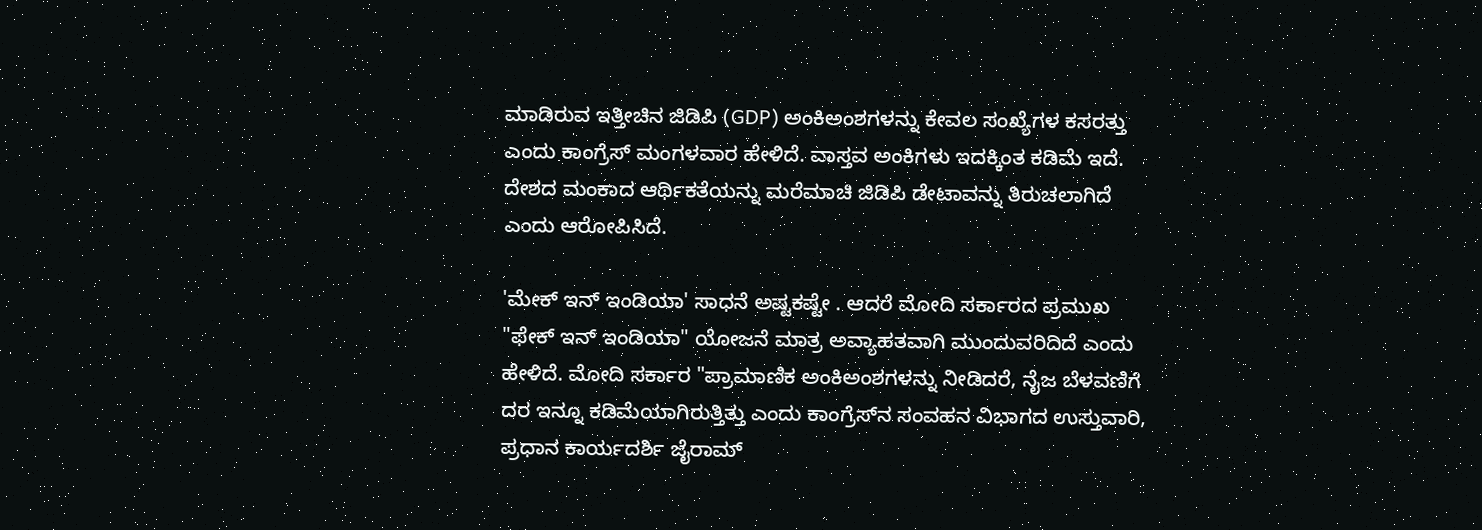ಮಾಡಿರುವ ಇತ್ತೀಚಿನ ಜಿಡಿಪಿ (GDP) ಅಂಕಿಅಂಶಗಳನ್ನು ಕೇವಲ ಸಂಖ್ಯೆಗಳ ಕಸರತ್ತು ಎಂದು ಕಾಂಗ್ರೆಸ್ ಮಂಗಳವಾರ ಹೇಳಿದೆ. ವಾಸ್ತವ ಅಂಕಿಗಳು ಇದಕ್ಕಿಂತ ಕಡಿಮೆ ಇದೆ. ದೇಶದ ಮಂಕಾದ ಆರ್ಥಿಕತೆಯನ್ನು ಮರೆಮಾಚಿ ಜಿಡಿಪಿ ಡೇಟಾವನ್ನು ತಿರುಚಲಾಗಿದೆ ಎಂದು ಆರೋಪಿಸಿದೆ.

'ಮೇಕ್ ಇನ್ ಇಂಡಿಯಾ' ಸಾಧನೆ ಅಷ್ಟಕಷ್ಟೇ . ಆದರೆ ಮೋದಿ ಸರ್ಕಾರದ ಪ್ರಮುಖ "ಫೇಕ್ ಇನ್ ಇಂಡಿಯಾ" ಯೋಜನೆ ಮಾತ್ರ ಅವ್ಯಾಹತವಾಗಿ ಮುಂದುವರಿದಿದೆ ಎಂದು ಹೇಳಿದೆ. ಮೋದಿ ಸರ್ಕಾರ "ಪ್ರಾಮಾಣಿಕ ಅಂಕಿಅಂಶಗಳನ್ನು ನೀಡಿದರೆ, ನೈಜ ಬೆಳವಣಿಗೆ ದರ ಇನ್ನೂ ಕಡಿಮೆಯಾಗಿರುತ್ತಿತ್ತು ಎಂದು ಕಾಂಗ್ರೆಸ್‌ನ ಸಂವಹನ ವಿಭಾಗದ ಉಸ್ತುವಾರಿ, ಪ್ರಧಾನ ಕಾರ್ಯದರ್ಶಿ ಜೈರಾಮ್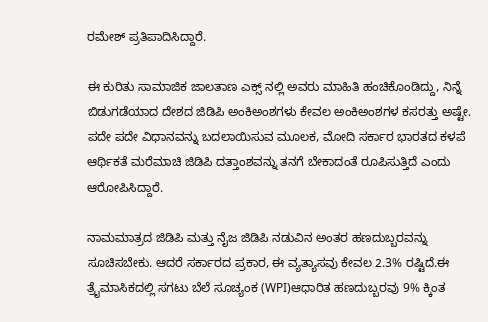ರಮೇಶ್ ಪ್ರತಿಪಾದಿಸಿದ್ದಾರೆ.

ಈ ಕುರಿತು ಸಾಮಾಜಿಕ ಜಾಲತಾಣ ಎಕ್ಸ್ ನಲ್ಲಿ ಅವರು ಮಾಹಿತಿ ಹಂಚಿಕೊಂಡಿದ್ದು, ನಿನ್ನೆ ಬಿಡುಗಡೆಯಾದ ದೇಶದ ಜಿಡಿಪಿ ಅಂಕಿಅಂಶಗಳು ಕೇವಲ ಅಂಕಿಅಂಶಗಳ ಕಸರತ್ತು ಅಷ್ಟೇ. ಪದೇ ಪದೇ ವಿಧಾನವನ್ನು ಬದಲಾಯಿಸುವ ಮೂಲಕ, ಮೋದಿ ಸರ್ಕಾರ ಭಾರತದ ಕಳಪೆ ಆರ್ಥಿಕತೆ ಮರೆಮಾಚಿ ಜಿಡಿಪಿ ದತ್ತಾಂಶವನ್ನು ತನಗೆ ಬೇಕಾದಂತೆ ರೂಪಿಸುತ್ತಿದೆ ಎಂದು ಆರೋಪಿಸಿದ್ದಾರೆ.

ನಾಮಮಾತ್ರದ ಜಿಡಿಪಿ ಮತ್ತು ನೈಜ ಜಿಡಿಪಿ ನಡುವಿನ ಅಂತರ ಹಣದುಬ್ಬರವನ್ನು ಸೂಚಿಸಬೇಕು. ಆದರೆ ಸರ್ಕಾರದ ಪ್ರಕಾರ, ಈ ವ್ಯತ್ಯಾಸವು ಕೇವಲ 2.3% ರಷ್ಟಿದೆ.ಈ ತ್ರೈಮಾಸಿಕದಲ್ಲಿ ಸಗಟು ಬೆಲೆ ಸೂಚ್ಯಂಕ (WPI)ಆಧಾರಿತ ಹಣದುಬ್ಬರವು 9% ಕ್ಕಿಂತ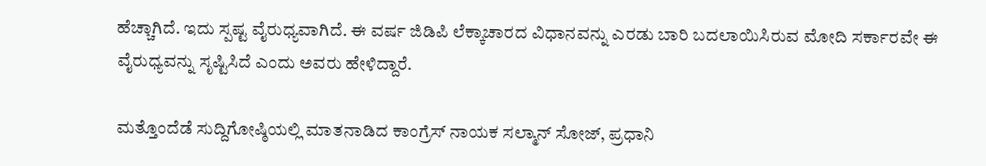ಹೆಚ್ಚಾಗಿದೆ. ಇದು ಸ್ಪಷ್ಟ ವೈರುಧ್ಯವಾಗಿದೆ. ಈ ವರ್ಷ ಜಿಡಿಪಿ ಲೆಕ್ಕಾಚಾರದ ವಿಧಾನವನ್ನು ಎರಡು ಬಾರಿ ಬದಲಾಯಿಸಿರುವ ಮೋದಿ ಸರ್ಕಾರವೇ ಈ ವೈರುಧ್ಯವನ್ನು ಸೃಷ್ಟಿಸಿದೆ ಎಂದು ಅವರು ಹೇಳಿದ್ದಾರೆ.

ಮತ್ತೊಂದೆಡೆ ಸುದ್ದಿಗೋಷ್ಠಿಯಲ್ಲಿ ಮಾತನಾಡಿದ ಕಾಂಗ್ರೆಸ್ ನಾಯಕ ಸಲ್ಮಾನ್ ಸೋಜ್, ಪ್ರಧಾನಿ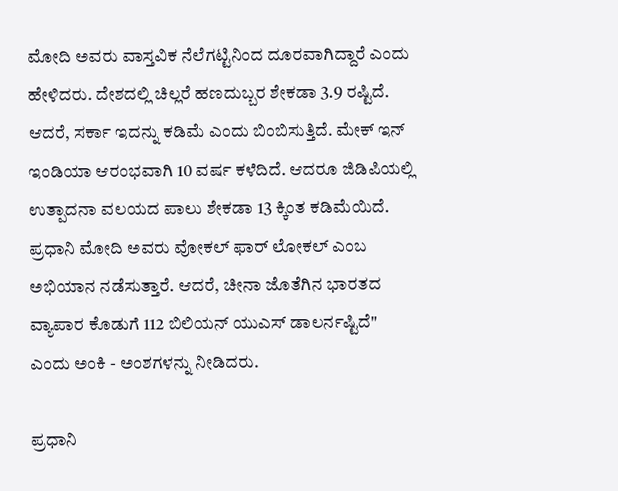ಮೋದಿ ಅವರು ವಾಸ್ತವಿಕ ನೆಲೆಗಟ್ಟಿನಿಂದ ದೂರವಾಗಿದ್ದಾರೆ ಎಂದು ಹೇಳಿದರು. ದೇಶದಲ್ಲಿ ಚಿಲ್ಲರೆ ಹಣದುಬ್ಬರ ಶೇಕಡಾ 3.9 ರಷ್ಟಿದೆ. ಆದರೆ, ಸರ್ಕಾ ಇದನ್ನು ಕಡಿಮೆ ಎಂದು ಬಿಂಬಿಸುತ್ತಿದೆ. ಮೇಕ್ ಇನ್ ಇಂಡಿಯಾ ಆರಂಭವಾಗಿ 10 ವರ್ಷ ಕಳೆದಿದೆ. ಆದರೂ ಜಿಡಿಪಿಯಲ್ಲಿ ಉತ್ಪಾದನಾ ವಲಯದ ಪಾಲು ಶೇಕಡಾ 13 ಕ್ಕಿಂತ ಕಡಿಮೆಯಿದೆ. ಪ್ರಧಾನಿ ಮೋದಿ ಅವರು ವೋಕಲ್ ಫಾರ್ ಲೋಕಲ್ ಎಂಬ ಅಭಿಯಾನ ನಡೆಸುತ್ತಾರೆ. ಆದರೆ, ಚೀನಾ ಜೊತೆಗಿನ ಭಾರತದ ವ್ಯಾಪಾರ ಕೊಡುಗೆ 112 ಬಿಲಿಯನ್ ಯುಎಸ್ ಡಾಲರ್ನಷ್ಟಿದೆ" ಎಂದು ಅಂಕಿ - ಅಂಶಗಳನ್ನು ನೀಡಿದರು.

ಪ್ರಧಾನಿ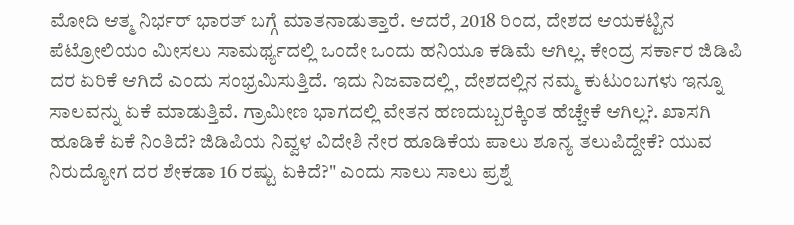ಮೋದಿ ಆತ್ಮ ನಿರ್ಭರ್ ಭಾರತ್ ಬಗ್ಗೆ ಮಾತನಾಡುತ್ತಾರೆ. ಆದರೆ, 2018 ರಿಂದ, ದೇಶದ ಆಯಕಟ್ಟಿನ ಪೆಟ್ರೋಲಿಯಂ ಮೀಸಲು ಸಾಮರ್ಥ್ಯದಲ್ಲಿ ಒಂದೇ ಒಂದು ಹನಿಯೂ ಕಡಿಮೆ ಆಗಿಲ್ಲ. ಕೇಂದ್ರ ಸರ್ಕಾರ ಜಿಡಿಪಿ ದರ ಏರಿಕೆ ಆಗಿದೆ ಎಂದು ಸಂಭ್ರಮಿಸುತ್ತಿದೆ. ಇದು ನಿಜವಾದಲ್ಲಿ, ದೇಶದಲ್ಲಿನ ನಮ್ಮ ಕುಟುಂಬಗಳು ಇನ್ನೂ ಸಾಲವನ್ನು ಏಕೆ ಮಾಡುತ್ತಿವೆ. ಗ್ರಾಮೀಣ ಭಾಗದಲ್ಲಿ ವೇತನ ಹಣದುಬ್ಬರಕ್ಕಿಂತ ಹೆಚ್ಚೇಕೆ ಆಗಿಲ್ಲ?. ಖಾಸಗಿ ಹೂಡಿಕೆ ಏಕೆ ನಿಂತಿದೆ? ಜಿಡಿಪಿಯ ನಿವ್ವಳ ವಿದೇಶಿ ನೇರ ಹೂಡಿಕೆಯ ಪಾಲು ಶೂನ್ಯ ತಲುಪಿದ್ದೇಕೆ? ಯುವ ನಿರುದ್ಯೋಗ ದರ ಶೇಕಡಾ 16 ರಷ್ಟು ಏಕಿದೆ?" ಎಂದು ಸಾಲು ಸಾಲು ಪ್ರಶ್ನೆ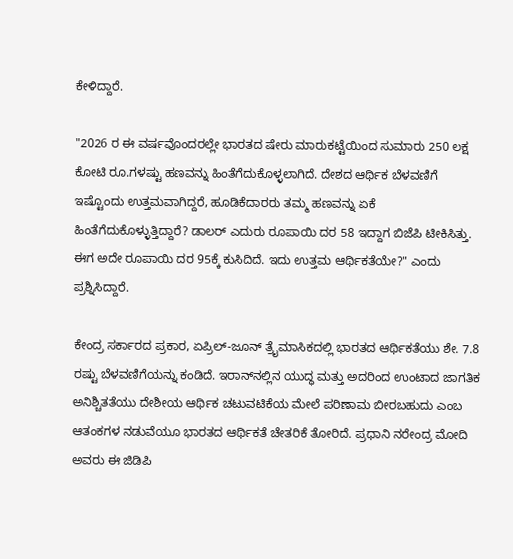ಕೇಳಿದ್ದಾರೆ.

"2026 ರ ಈ ವರ್ಷವೊಂದರಲ್ಲೇ ಭಾರತದ ಷೇರು ಮಾರುಕಟ್ಟೆಯಿಂದ ಸುಮಾರು 250 ಲಕ್ಷ ಕೋಟಿ ರೂ.ಗಳಷ್ಟು ಹಣವನ್ನು ಹಿಂತೆಗೆದುಕೊಳ್ಳಲಾಗಿದೆ. ದೇಶದ ಆರ್ಥಿಕ ಬೆಳವಣಿಗೆ ಇಷ್ಟೊಂದು ಉತ್ತಮವಾಗಿದ್ದರೆ, ಹೂಡಿಕೆದಾರರು ತಮ್ಮ ಹಣವನ್ನು ಏಕೆ ಹಿಂತೆಗೆದುಕೊಳ್ಳುತ್ತಿದ್ದಾರೆ? ಡಾಲರ್ ಎದುರು ರೂಪಾಯಿ ದರ 58 ಇದ್ದಾಗ ಬಿಜೆಪಿ ಟೀಕಿಸಿತ್ತು. ಈಗ ಅದೇ ರೂಪಾಯಿ ದರ 95ಕ್ಕೆ ಕುಸಿದಿದೆ. ಇದು ಉತ್ತಮ ಆರ್ಥಿಕತೆಯೇ?" ಎಂದು ಪ್ರಶ್ನಿಸಿದ್ದಾರೆ.

ಕೇಂದ್ರ ಸರ್ಕಾರದ ಪ್ರಕಾರ, ಏಪ್ರಿಲ್-ಜೂನ್ ತ್ರೈಮಾಸಿಕದಲ್ಲಿ ಭಾರತದ ಆರ್ಥಿಕತೆಯು ಶೇ. 7.8 ರಷ್ಟು ಬೆಳವಣಿಗೆಯನ್ನು ಕಂಡಿದೆ. ಇರಾನ್‌ನಲ್ಲಿನ ಯುದ್ಧ ಮತ್ತು ಅದರಿಂದ ಉಂಟಾದ ಜಾಗತಿಕ ಅನಿಶ್ಚಿತತೆಯು ದೇಶೀಯ ಆರ್ಥಿಕ ಚಟುವಟಿಕೆಯ ಮೇಲೆ ಪರಿಣಾಮ ಬೀರಬಹುದು ಎಂಬ ಆತಂಕಗಳ ನಡುವೆಯೂ ಭಾರತದ ಆರ್ಥಿಕತೆ ಚೇತರಿಕೆ ತೋರಿದೆ. ಪ್ರಧಾನಿ ನರೇಂದ್ರ ಮೋದಿ ಅವರು ಈ ಜಿಡಿಪಿ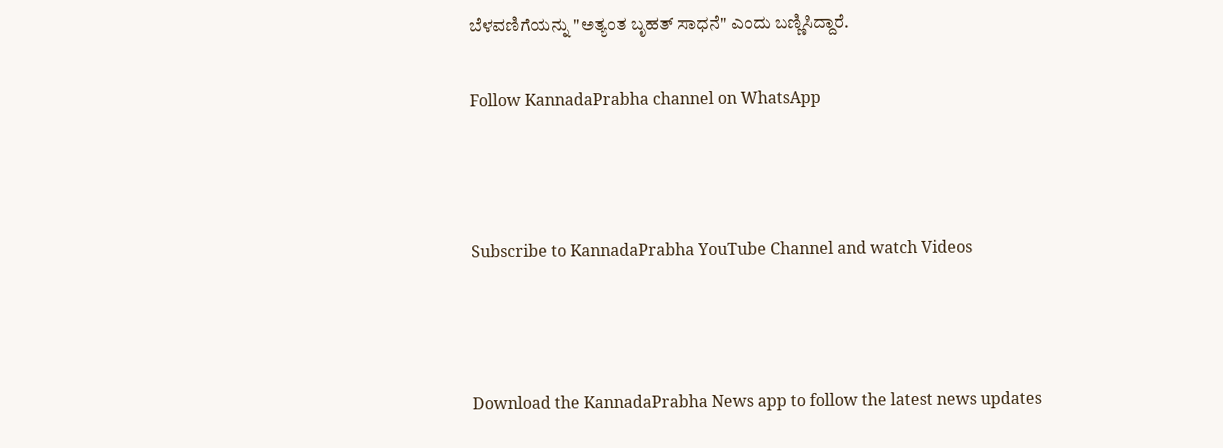ಬೆಳವಣಿಗೆಯನ್ನು "ಅತ್ಯಂತ ಬೃಹತ್ ಸಾಧನೆ" ಎಂದು ಬಣ್ಣಿಸಿದ್ದಾರೆ.

Follow KannadaPrabha channel on WhatsApp



Subscribe to KannadaPrabha YouTube Channel and watch Videos



Download the KannadaPrabha News app to follow the latest news updates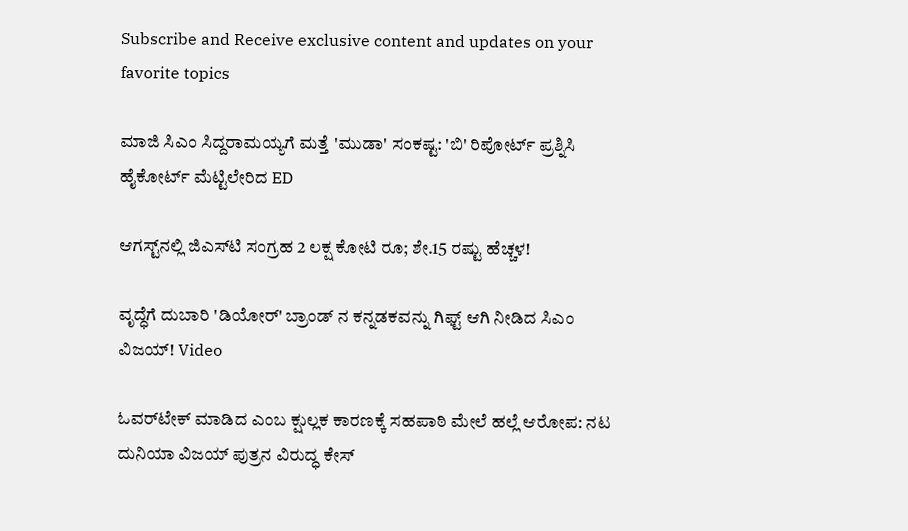Subscribe and Receive exclusive content and updates on your favorite topics

ಮಾಜಿ ಸಿಎಂ ಸಿದ್ದರಾಮಯ್ಯಗೆ ಮತ್ತೆ 'ಮುಡಾ' ಸಂಕಷ್ಟ: 'ಬಿ' ರಿಪೋರ್ಟ್‌ ಪ್ರಶ್ನಿಸಿ ಹೈಕೋರ್ಟ್ ಮೆಟ್ಟಿಲೇರಿದ ED

ಆಗಸ್ಟ್‌ನಲ್ಲಿ ಜಿಎಸ್‌ಟಿ ಸಂಗ್ರಹ 2 ಲಕ್ಷ ಕೋಟಿ ರೂ; ಶೇ.15 ರಷ್ಟು ಹೆಚ್ಚಳ!

ವೃದ್ಧೆಗೆ ದುಬಾರಿ 'ಡಿಯೋರ್' ಬ್ರಾಂಡ್ ನ ಕನ್ನಡಕವನ್ನು ಗಿಫ್ಟ್ ಆಗಿ ನೀಡಿದ ಸಿಎಂ ವಿಜಯ್! Video

ಓವರ್‌ಟೇಕ್ ಮಾಡಿದ ಎಂಬ ಕ್ಷುಲ್ಲಕ ಕಾರಣಕ್ಕೆ ಸಹಪಾಠಿ ಮೇಲೆ ಹಲ್ಲೆ ಆರೋಪ: ನಟ ದುನಿಯಾ ವಿಜಯ್ ಪುತ್ರನ ವಿರುದ್ಧ ಕೇಸ್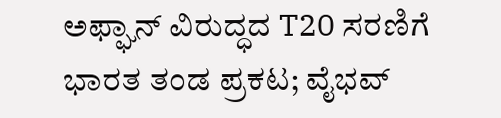ಅಫ್ಘಾನ್ ವಿರುದ್ಧದ T20 ಸರಣಿಗೆ ಭಾರತ ತಂಡ ಪ್ರಕಟ; ವೈಭವ್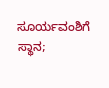ಸೂರ್ಯವಂಶಿಗೆ ಸ್ಥಾನ;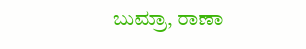ಬುಮ್ರಾ, ರಾಣಾ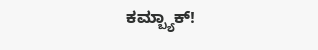ಕಮ್ಬ್ಯಾಕ್!